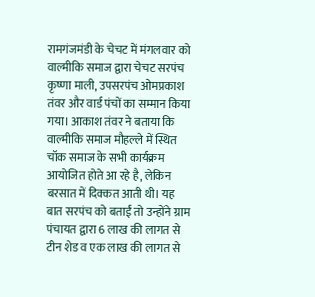रामगंजमंडी के चेचट में मंगलवार को वाल्मीकि समाज द्वारा चेचट सरपंच कृष्णा माली, उपसरपंच ओमप्रकाश तंवर और वार्ड पंचों का सम्मान किया गया। आकाश तंवर ने बताया कि वाल्मीकि समाज मौहल्ले में स्थित चॉक समाज के सभी कार्यक्रम आयोजित होते आ रहे है, लेकिन बरसात में दिक्कत आती थी। यह बात सरपंच को बताईं तो उन्होंने ग्राम पंचायत द्वारा 6 लाख की लागत से टीन शेड व एक लाख की लागत से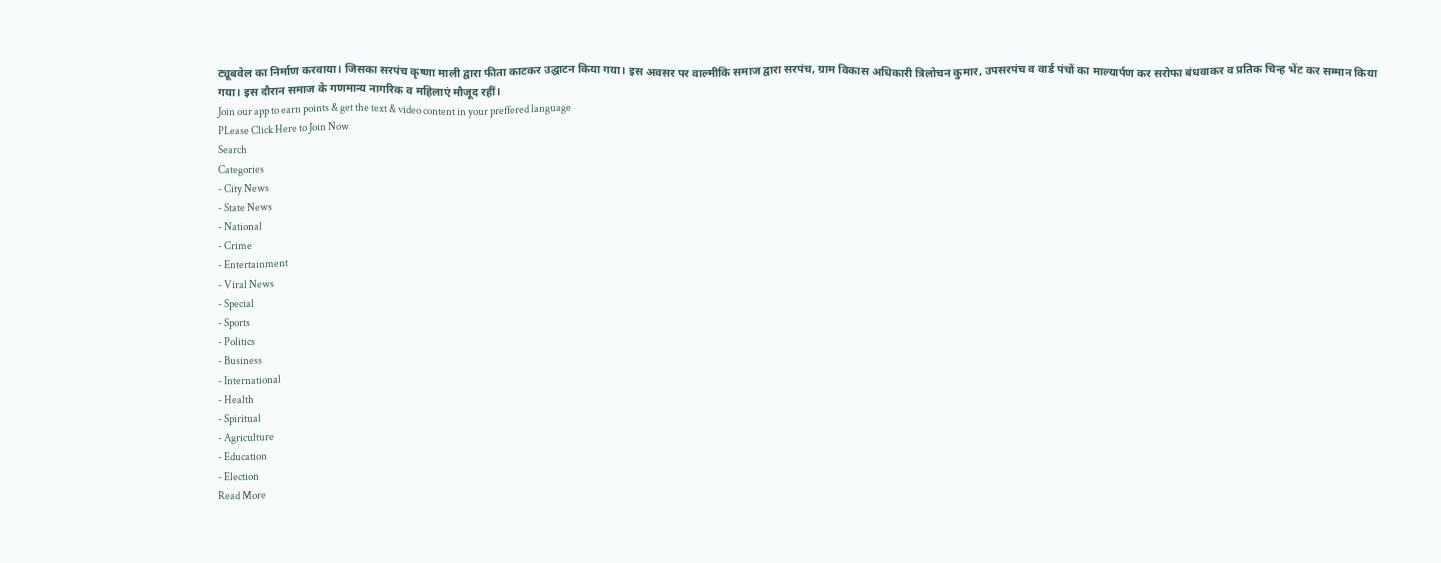ट्यूबवेल का निर्माण करवाया। जिसका सरपंच कृष्णा माली द्वारा फीता काटकर उद्घाटन किया गया। इस अवसर पर वाल्मीकि समाज द्वारा सरपंच, ग्राम विकास अधिकारी त्रिलोचन कुमार, उपसरपंच व वार्ड पंचों का माल्यार्पण कर सरोफा बंधवाकर व प्रतिक चिन्ह भेंट कर सम्मान किया गया। इस दौरान समाज के गणमान्य नागरिक व महिलाएं मौजूद रहीं।
Join our app to earn points & get the text & video content in your preffered language
PLease Click Here to Join Now
Search
Categories
- City News
- State News
- National
- Crime
- Entertainment
- Viral News
- Special
- Sports
- Politics
- Business
- International
- Health
- Spiritual
- Agriculture
- Education
- Election
Read More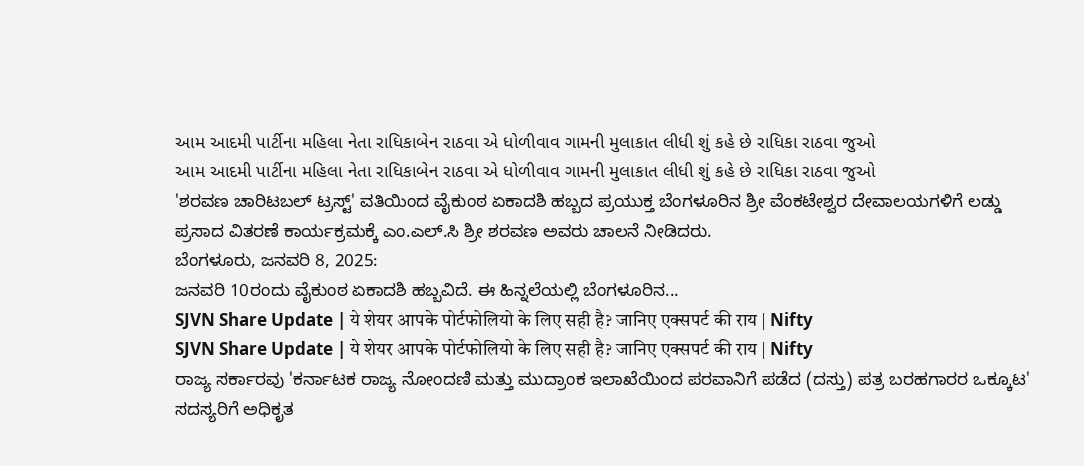આમ આદમી પાર્ટીના મહિલા નેતા રાધિકાબેન રાઠવા એ ધોળીવાવ ગામની મુલાકાત લીધી શું કહે છે રાધિકા રાઠવા જુઓ
આમ આદમી પાર્ટીના મહિલા નેતા રાધિકાબેન રાઠવા એ ધોળીવાવ ગામની મુલાકાત લીધી શું કહે છે રાધિકા રાઠવા જુઓ
'ಶರವಣ ಚಾರಿಟಬಲ್ ಟ್ರಸ್ಟ್' ವತಿಯಿಂದ ವೈಕುಂಠ ಏಕಾದಶಿ ಹಬ್ಬದ ಪ್ರಯುಕ್ತ ಬೆಂಗಳೂರಿನ ಶ್ರೀ ವೆಂಕಟೇಶ್ವರ ದೇವಾಲಯಗಳಿಗೆ ಲಡ್ಡು ಪ್ರಸಾದ ವಿತರಣೆ ಕಾರ್ಯಕ್ರಮಕ್ಕೆ ಎಂ.ಎಲ್.ಸಿ ಶ್ರೀ ಶರವಣ ಅವರು ಚಾಲನೆ ನೀಡಿದರು.
ಬೆಂಗಳೂರು, ಜನವರಿ 8, 2025:
ಜನವರಿ 10ರಂದು ವೈಕುಂಠ ಏಕಾದಶಿ ಹಬ್ಬವಿದೆ. ಈ ಹಿನ್ನಲೆಯಲ್ಲಿ ಬೆಂಗಳೂರಿನ...
SJVN Share Update | ये शेयर आपके पोर्टफोलियो के लिए सही है? जानिए एक्सपर्ट की राय | Nifty
SJVN Share Update | ये शेयर आपके पोर्टफोलियो के लिए सही है? जानिए एक्सपर्ट की राय | Nifty
ರಾಜ್ಯ ಸರ್ಕಾರವು 'ಕರ್ನಾಟಕ ರಾಜ್ಯ ನೋಂದಣಿ ಮತ್ತು ಮುದ್ರಾಂಕ ಇಲಾಖೆಯಿಂದ ಪರವಾನಿಗೆ ಪಡೆದ (ದಸ್ತು) ಪತ್ರ ಬರಹಗಾರರ ಒಕ್ಕೂಟ' ಸದಸ್ಯರಿಗೆ ಅಧಿಕೃತ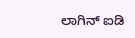ಲಾಗಿನ್ ಐಡಿ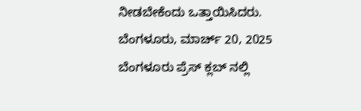ನೀಡಬೇಕೆಂದು ಒತ್ತಾಯಿಸಿದರು.
ಬೆಂಗಳೂರು, ಮಾರ್ಚ್ 20, 2025
ಬೆಂಗಳೂರು ಪ್ರೆಸ್ ಕ್ಲಬ್ ನಲ್ಲಿ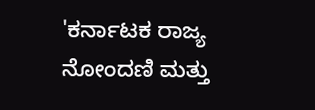'ಕರ್ನಾಟಕ ರಾಜ್ಯ ನೋಂದಣಿ ಮತ್ತು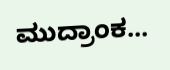ಮುದ್ರಾಂಕ...